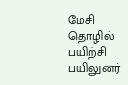மேசி தொழில் பயிற்சி பயிலுனர்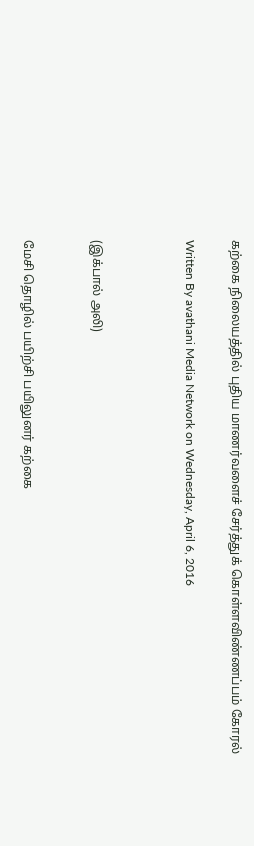கற்கை நிலையத்தில் புதிய மாணர்வளைச் சேர்த்துக் கொள்ளவிண்ணப்பம் கோரல்

Written By avathani Media Network on Wednesday, April 6, 2016



(இக்பால் அலி)


மேசி தொழில் பயிற்சி பயிலுனர் கற்கை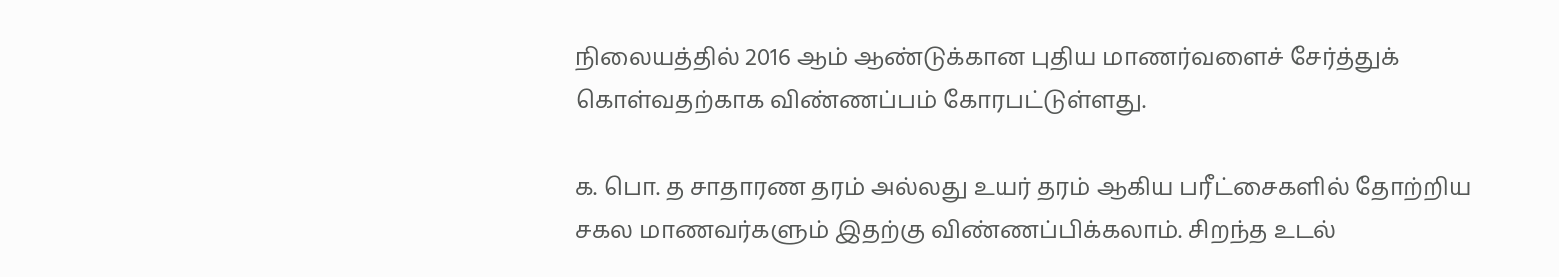நிலையத்தில் 2016 ஆம் ஆண்டுக்கான புதிய மாணர்வளைச் சேர்த்துக் கொள்வதற்காக விண்ணப்பம் கோரபட்டுள்ளது.

க. பொ. த சாதாரண தரம் அல்லது உயர் தரம் ஆகிய பரீட்சைகளில் தோற்றிய சகல மாணவர்களும் இதற்கு விண்ணப்பிக்கலாம். சிறந்த உடல்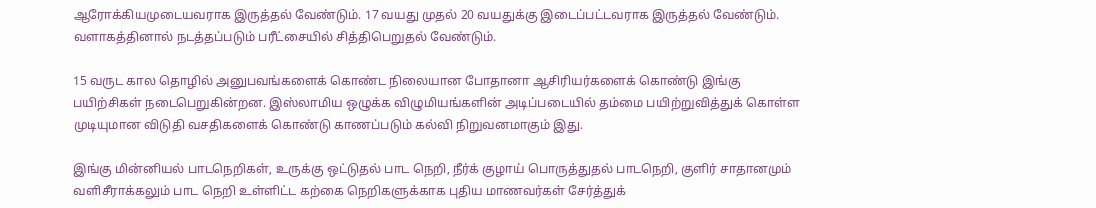ஆரோக்கியமுடையவராக இருத்தல் வேண்டும். 17 வயது முதல் 20 வயதுக்கு இடைப்பட்டவராக இருத்தல் வேண்டும். வளாகத்தினால் நடத்தப்படும் பரீட்சையில் சித்திபெறுதல் வேண்டும்.

15 வருட கால தொழில் அனுபவங்களைக் கொண்ட நிலையான போதானா ஆசிரியர்களைக் கொண்டு இங்கு பயிற்சிகள் நடைபெறுகின்றன. இஸ்லாமிய ஒழுக்க விழுமியங்களின் அடிப்படையில் தம்மை பயிற்றுவித்துக் கொள்ள முடியுமான விடுதி வசதிகளைக் கொண்டு காணப்படும் கல்வி நிறுவனமாகும் இது.

இங்கு மின்னியல் பாடநெறிகள், உருக்கு ஒட்டுதல் பாட நெறி, நீர்க் குழாய் பொருத்துதல் பாடநெறி, குளிர் சாதானமும் வளிசீராக்கலும் பாட நெறி உள்ளிட்ட கற்கை நெறிகளுக்காக புதிய மாணவர்கள் சேர்த்துக்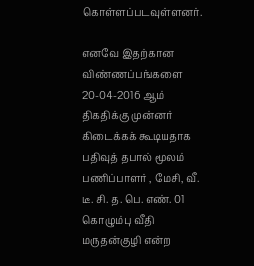கொள்ளப்படவுள்ளனர்.

எனவே இதற்கான விண்ணப்பங்களை 20-04-2016 ஆம் திகதிக்கு முன்னர் கிடைக்கக் கூடியதாக பதிவுத் தபால் மூலம் பணிப்பாளர் , மேசி, வீ. டீ. சி. த. பெ. எண். 01 கொழும்பு வீதி மருதன்குழி என்ற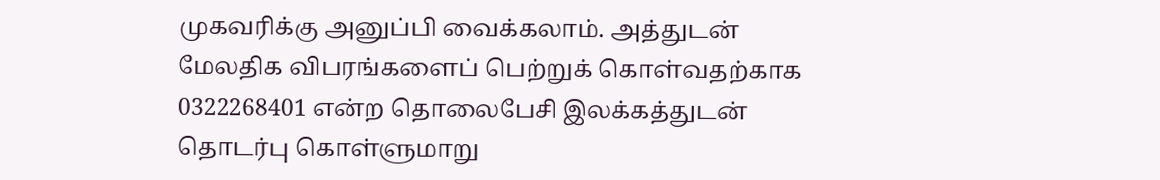முகவரிக்கு அனுப்பி வைக்கலாம். அத்துடன் மேலதிக விபரங்களைப் பெற்றுக் கொள்வதற்காக 0322268401 என்ற தொலைபேசி இலக்கத்துடன் தொடர்பு கொள்ளுமாறு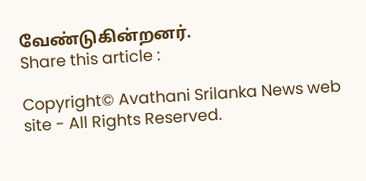வேண்டுகின்றனர்.
Share this article :

Copyright© Avathani Srilanka News web site - All Rights Reserved.